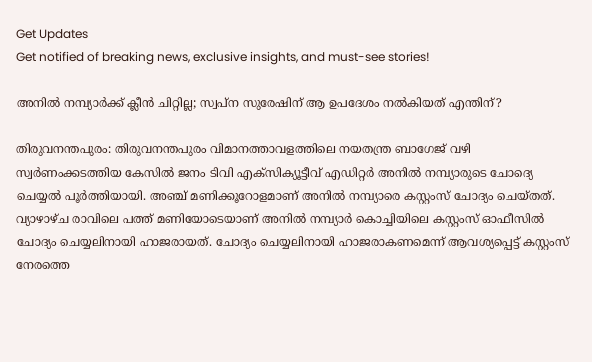Get Updates
Get notified of breaking news, exclusive insights, and must-see stories!

അനില്‍ നമ്പ്യാര്‍ക്ക് ക്ലീന്‍ ചിറ്റില്ല; സ്വപ്ന സുരേഷിന് ആ ഉപദേശം നല്‍കിയത് എന്തിന്?

തിരുവനന്തപുരം: തിരുവനന്തപുരം വിമാനത്താവളത്തിലെ നയതന്ത്ര ബാഗേജ് വഴി സ്വര്‍ണംക്കടത്തിയ കേസില്‍ ജനം ടിവി എക്സിക്യൂട്ടീവ് എഡിറ്റര്‍ അനില്‍ നമ്പ്യാരുടെ ചോദ്യെ ചെയ്യല്‍ പൂര്‍ത്തിയായി. അഞ്ച് മണിക്കൂറോളമാണ് അനില്‍ നമ്പ്യാരെ കസ്റ്റംസ് ചോദ്യം ചെയ്തത്. വ്യാഴാഴ്ച രാവിലെ പത്ത് മണിയോടെയാണ് അനില്‍ നമ്പ്യാര്‍ കൊച്ചിയിലെ കസ്റ്റംസ് ഓഫീസില്‍ ചോദ്യം ചെയ്യലിനായി ഹാജരായത്. ചോദ്യം ചെയ്യലിനായി ഹാജരാകണമെന്ന് ആവശ്യപ്പെട്ട് കസ്റ്റംസ് നേരത്തെ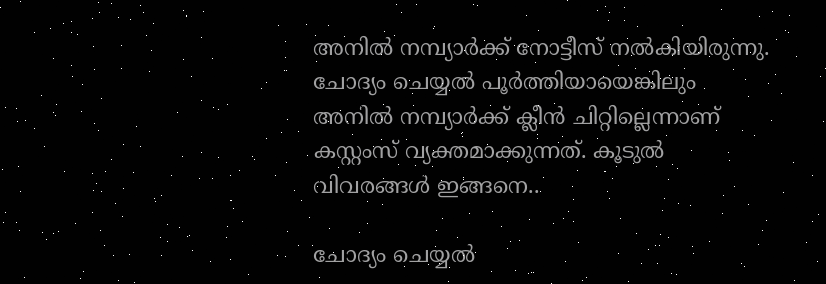അനില്‍ നമ്പ്യാര്‍ക്ക് നോട്ടീസ് നല്‍കിയിരുന്നു. ചോദ്യം ചെയ്യല്‍ പൂര്‍ത്തിയായെങ്കിലും അനില്‍ നമ്പ്യാര്‍ക്ക് ക്ലീന്‍ ചിറ്റില്ലെന്നാണ് കസ്റ്റംസ് വ്യക്തമാക്കുന്നത്. കൂടുല്‍ വിവരങ്ങള്‍ ഇങ്ങനെ..

ചോദ്യം ചെയ്യല്‍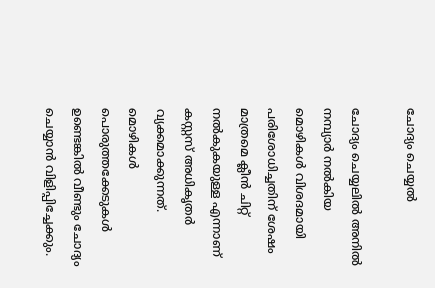ചോദ്യം ചെയ്യല്‍

ചോദ്യം ചെയ്യലില്‍ അനില്‍ നമ്പ്യാര്‍ നല്‍കിയ മൊഴികള്‍ വിശദമായി പരിശോധിച്ചതിന് ശേഷം മാത്രമെ ക്ലീന്‍ ചിറ്റ് നല്‍കുകയുള്ള എന്നാണ് കസ്റ്റസ് അധികൃതര്‍ വ്യക്കമാക്കുന്നത്. മൊഴികള്‍ പൊരുത്തക്കേടുകള്‍ ഉണ്ടെങ്കില്‍ വീണ്ടും ചോദ്യം ചെയ്യാന്‍ വിളിപ്പിച്ചേക്കും.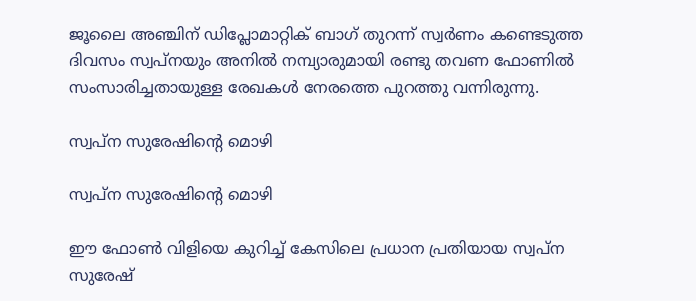ജൂലൈ അഞ്ചിന് ഡിപ്ലോമാറ്റിക് ബാഗ് തുറന്ന് സ്വര്‍ണം കണ്ടെടുത്ത ദിവസം സ്വപ്നയും അനില്‍ നമ്പ്യാരുമായി രണ്ടു തവണ ഫോണില്‍ സംസാരിച്ചതായുള്ള രേഖകള്‍ നേരത്തെ പുറത്തു വന്നിരുന്നു.

സ്വപ്ന സുരേഷിന്‍റെ മൊഴി

സ്വപ്ന സുരേഷിന്‍റെ മൊഴി

ഈ ഫോണ്‍ വിളിയെ കുറിച്ച് കേസിലെ പ്രധാന പ്രതിയായ സ്വപ്ന സുരേഷ്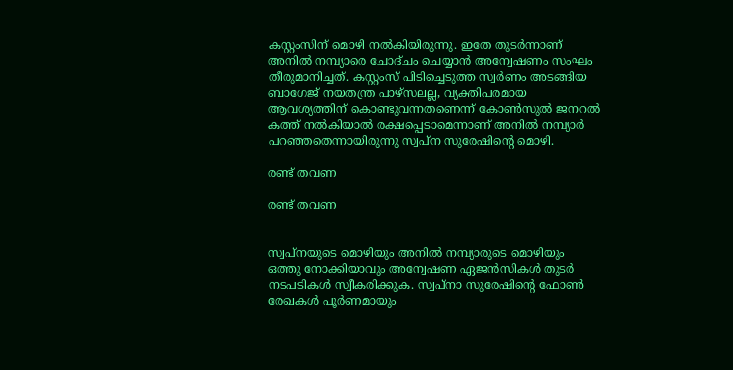കസ്റ്റംസിന് മൊഴി നല്‍കിയിരുന്നു. ഇതേ തുടര്‍ന്നാണ് അനില്‍ നമ്പ്യാരെ ചോദ്ചം ചെയ്യാന്‍ അന്വേഷണം സംഘം തീരുമാനിച്ചത്. കസ്റ്റംസ് പിടിച്ചെടുത്ത സ്വര്‍ണം അടങ്ങിയ ബാഗേജ് നയതന്ത്ര പാഴ്സലല്ല, വ്യക്തിപരമായ ആവശ്യത്തിന് കൊണ്ടുവന്നതണെന്ന് കോൺസുൽ ജനറൽ കത്ത് നൽകിയാൽ രക്ഷപ്പെടാമെന്നാണ് അനില്‍ നമ്പ്യാര്‍ പറഞ്ഞതെന്നായിരുന്നു സ്വപ്ന സുരേഷിന്‍റെ മൊഴി.

രണ്ട് തവണ

രണ്ട് തവണ


സ്വപ്നയുടെ മൊഴിയും അനില്‍ നമ്പ്യാരുടെ മൊഴിയും ഒത്തു നോക്കിയാവും അന്വേഷണ ഏജന്‍സികള്‍ തുടര്‍ നടപടികള്‍ സ്വീകരിക്കുക. സ്വപ്നാ സുരേഷിന്‍റെ ഫോൺ രേഖകൾ പൂർണമായും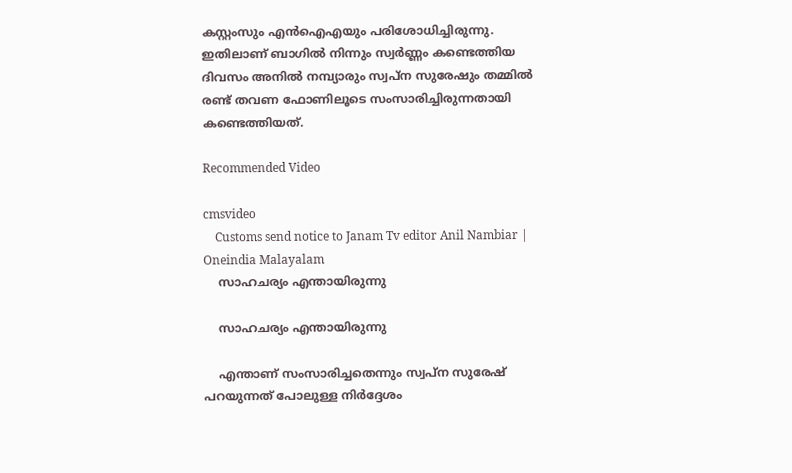കസ്റ്റംസും എൻഐഎയും പരിശോധിച്ചിരുന്നു. ഇതിലാണ് ബാഗില്‍ നിന്നും സ്വര്‍ണ്ണം കണ്ടെത്തിയ ദിവസം അനില്‍ നമ്പ്യാരും സ്വപ്ന സുരേഷും തമ്മില്‍ രണ്ട് തവണ ഫോണിലൂടെ സംസാരിച്ചിരുന്നതായി കണ്ടെത്തിയത്.

Recommended Video

cmsvideo
    Customs send notice to Janam Tv editor Anil Nambiar | Oneindia Malayalam
    സാഹചര്യം എന്തായിരുന്നു

    സാഹചര്യം എന്തായിരുന്നു

    എന്താണ് സംസാരിച്ചതെന്നും സ്വപ്ന സുരേഷ് പറയുന്നത് പോലുള്ള നിര്‍ദ്ദേശം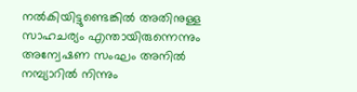നല്‍കിയിട്ടുണ്ടെങ്കില്‍ അതിനുള്ള സാഹചര്യം എന്തായിരുന്നെന്നും അന്വേഷണ സംഘം അനില്‍ നമ്പ്യാറില്‍ നിന്നും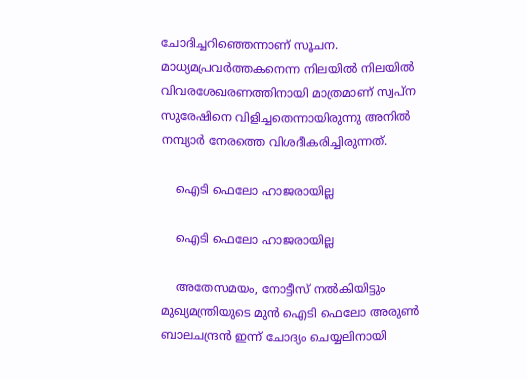ചോദിച്ചറിഞ്ഞെന്നാണ് സൂചന. മാധ്യമപ്രവര്‍ത്തകനെന്ന നിലയില്‍ നിലയിൽ വിവരശേഖരണത്തിനായി മാത്രമാണ് സ്വപ്ന സുരേഷിനെ വിളിച്ചതെന്നായിരുന്നു അനിൽ നമ്പ്യാർ നേരത്തെ വിശദീകരിച്ചിരുന്നത്.

    ഐടി ഫെലോ ഹാജരായില്ല

    ഐടി ഫെലോ ഹാജരായില്ല

    അതേസമയം, നോട്ടീസ് നല്‍കിയിട്ടും മുഖ്യമന്ത്രിയുടെ മുൻ ഐടി ഫെലോ അരുൺ ബാലചന്ദ്രന്‍ ഇന്ന് ചോദ്യം ചെയ്യലിനായി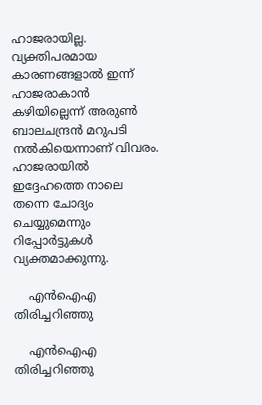ഹാജരായില്ല. വ്യക്തിപരമായ കാരണങ്ങളാല്‍ ഇന്ന് ഹാജരാകാന്‍ കഴിയില്ലെന്ന് അരുണ്‍ ബാലചന്ദ്രന്‍ മറുപടി നല്‍കിയെന്നാണ് വിവരം. ഹാജരായില്‍ ഇദ്ദേഹത്തെ നാലെ തന്നെ ചോദ്യം ചെയ്യുമെന്നും റിപ്പോര്‍ട്ടുകള്‍ വ്യക്തമാക്കുന്നു.

    എന്‍ഐഎ തിരിച്ചറിഞ്ഞു

    എന്‍ഐഎ തിരിച്ചറിഞ്ഞു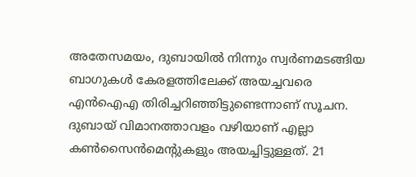അതേസമയം, ദുബായില്‍ നിന്നും സ്വര്‍ണമടങ്ങിയ ബാഗുകള്‍ കേരളത്തിലേക്ക് അയച്ചവരെ എന്‍ഐഎ തിരിച്ചറിഞ്ഞിട്ടുണ്ടെന്നാണ് സൂചന. ദുബായ് വിമാനത്താവളം വഴിയാണ് എല്ലാ കൺസൈൻമെന്‍റുകളും അയച്ചിട്ടുള്ളത്. 21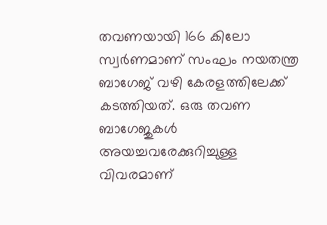തവണയായി 166 കിലോ സ്വര്‍ണമാണ് സംഘം നയതന്ത്ര ബാഗേജ് വഴി കേരളത്തിലേക്ക് കടത്തിയത്. ഒരു തവണ ബാഗേജുകള്‍ അയച്ചവരേക്കുറിച്ചുള്ള വിവരമാണ്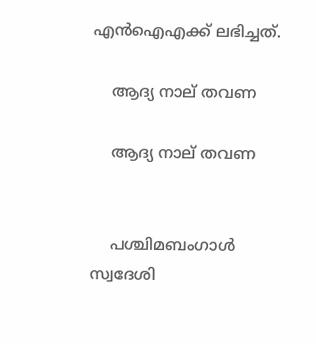എന്‍ഐഎക്ക് ലഭിച്ചത്.

    ആദ്യ നാല് തവണ

    ആദ്യ നാല് തവണ


    പശ്ചിമബംഗാള്‍ സ്വദേശി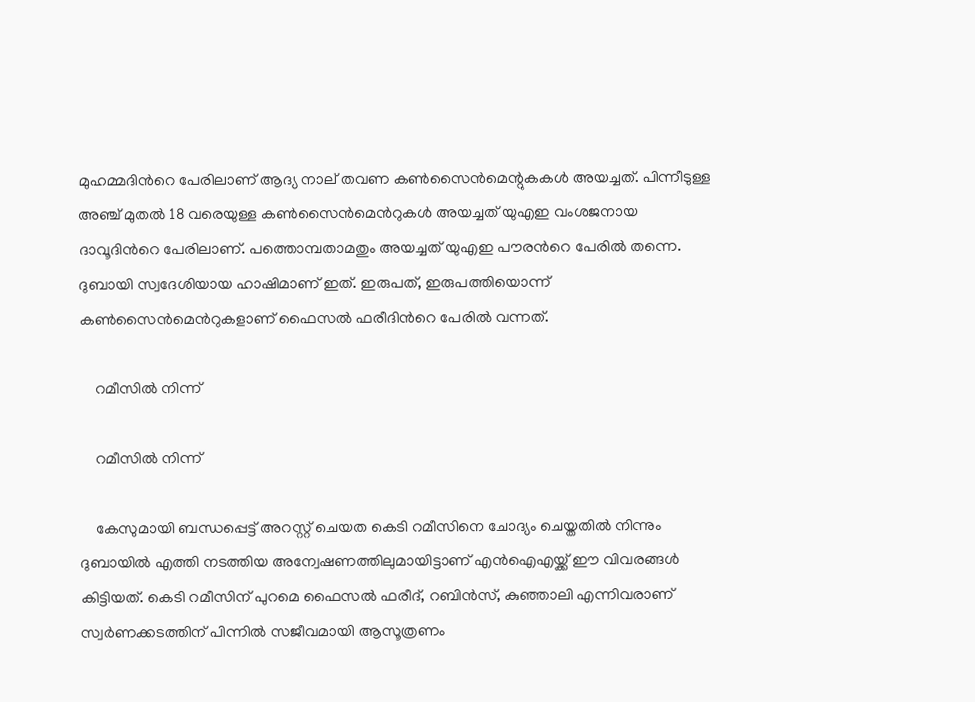മുഹമ്മദിന്‍റെ പേരിലാണ് ആദ്യ നാല് തവണ കൺസൈൻമെന്റുകകൾ അയച്ചത്. പിന്നീടുള്ള അഞ്ച് മുതൽ 18 വരെയുള്ള കൺസൈൻമെന്‍റുകൾ അയച്ചത് യുഎഇ വംശജനായ ദാവൂദിന്‍റെ പേരിലാണ്. പത്തൊമ്പതാമതും അയച്ചത് യുഎഇ പൗരന്‍റെ പേരില്‍ തന്നെ. ദുബായി സ്വദേശിയായ ഹാഷിമാണ് ഇത്. ഇരുപത്, ഇരുപത്തിയൊന്ന് കൺസൈൻമെന്‍റുകളാണ് ഫൈസൽ ഫരീദിന്‍റെ പേരിൽ വന്നത്.

    റമീസില്‍ നിന്ന്

    റമീസില്‍ നിന്ന്

    കേസുമായി ബന്ധപ്പെട്ട് അറസ്റ്റ് ചെയത കെടി റമീസിനെ ചോദ്യം ചെയ്തതില്‍ നിന്നും ദുബായില്‍ എത്തി നടത്തിയ അന്വേഷണത്തിലുമായിട്ടാണ് എന്‍ഐഎയ്ക്ക് ഈ വിവരങ്ങള്‍ കിട്ടിയത്. കെടി റമീസിന് പുറമെ ഫൈസൽ ഫരീദ്, റബിൻസ്, കുഞ്ഞാലി എന്നിവരാണ് സ്വർണക്കടത്തിന് പിന്നിൽ സജീവമായി ആസൂത്രണം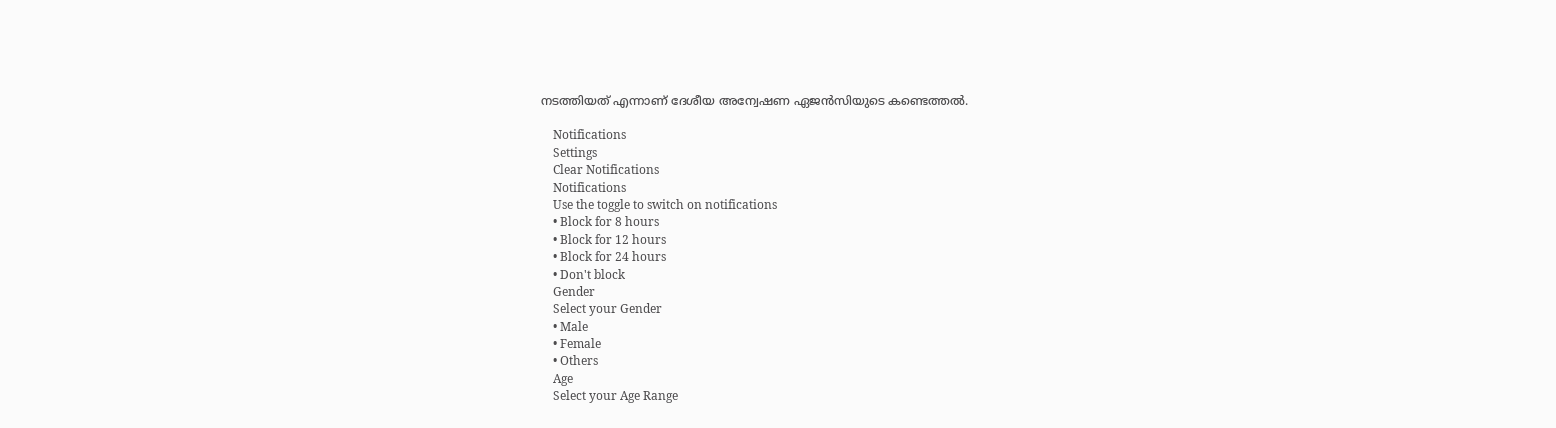നടത്തിയത് എന്നാണ് ദേശീയ അന്വേഷണ ഏജന്‍സിയുടെ കണ്ടെത്തല്‍.

    Notifications
    Settings
    Clear Notifications
    Notifications
    Use the toggle to switch on notifications
    • Block for 8 hours
    • Block for 12 hours
    • Block for 24 hours
    • Don't block
    Gender
    Select your Gender
    • Male
    • Female
    • Others
    Age
    Select your Age Range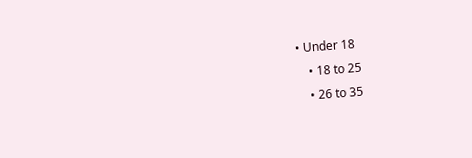• Under 18
    • 18 to 25
    • 26 to 35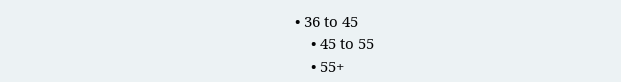• 36 to 45
    • 45 to 55
    • 55+